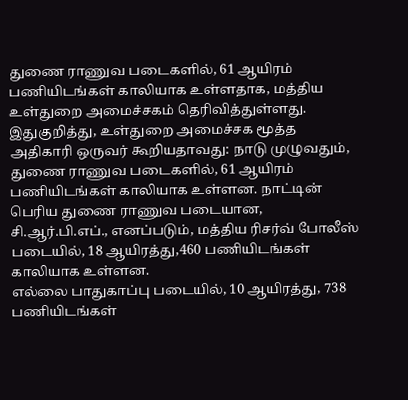துணை ராணுவ படைகளில், 61 ஆயிரம் பணியிடங்கள் காலியாக உள்ளதாக, மத்திய உள்துறை அமைச்சகம் தெரிவித்துள்ளது.
இதுகுறித்து, உள்துறை அமைச்சக மூத்த அதிகாரி ஒருவர் கூறியதாவது: நாடு முழுவதும், துணை ராணுவ படைகளில், 61 ஆயிரம் பணியிடங்கள் காலியாக உள்ளன. நாட்டின் பெரிய துணை ராணுவ படையான, சி.ஆர்.பி.எப்., எனப்படும், மத்திய ரிசர்வ் போலீஸ் படையில், 18 ஆயிரத்து,460 பணியிடங்கள் காலியாக உள்ளன.
எல்லை பாதுகாப்பு படையில், 10 ஆயிரத்து, 738 பணியிடங்கள்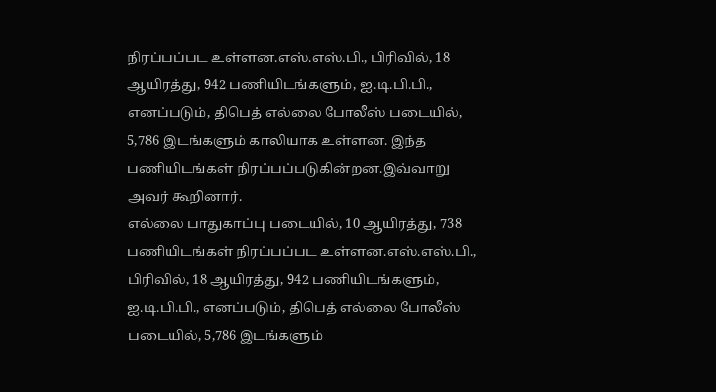நிரப்பப்பட உள்ளன.எஸ்.எஸ்.பி., பிரிவில், 18 ஆயிரத்து, 942 பணியிடங்களும், ஐ.டி.பி.பி., எனப்படும், திபெத் எல்லை போலீஸ் படையில், 5,786 இடங்களும் காலியாக உள்ளன. இந்த பணியிடங்கள் நிரப்பப்படுகின்றன.இவ்வாறு அவர் கூறினார்.
எல்லை பாதுகாப்பு படையில், 10 ஆயிரத்து, 738 பணியிடங்கள் நிரப்பப்பட உள்ளன.எஸ்.எஸ்.பி., பிரிவில், 18 ஆயிரத்து, 942 பணியிடங்களும், ஐ.டி.பி.பி., எனப்படும், திபெத் எல்லை போலீஸ் படையில், 5,786 இடங்களும்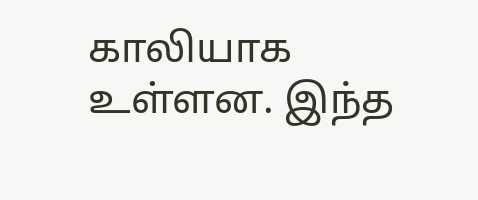காலியாக உள்ளன. இந்த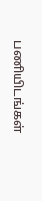பணியிடங்கள்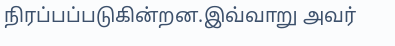நிரப்பப்படுகின்றன.இவ்வாறு அவர்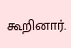கூறினார்.